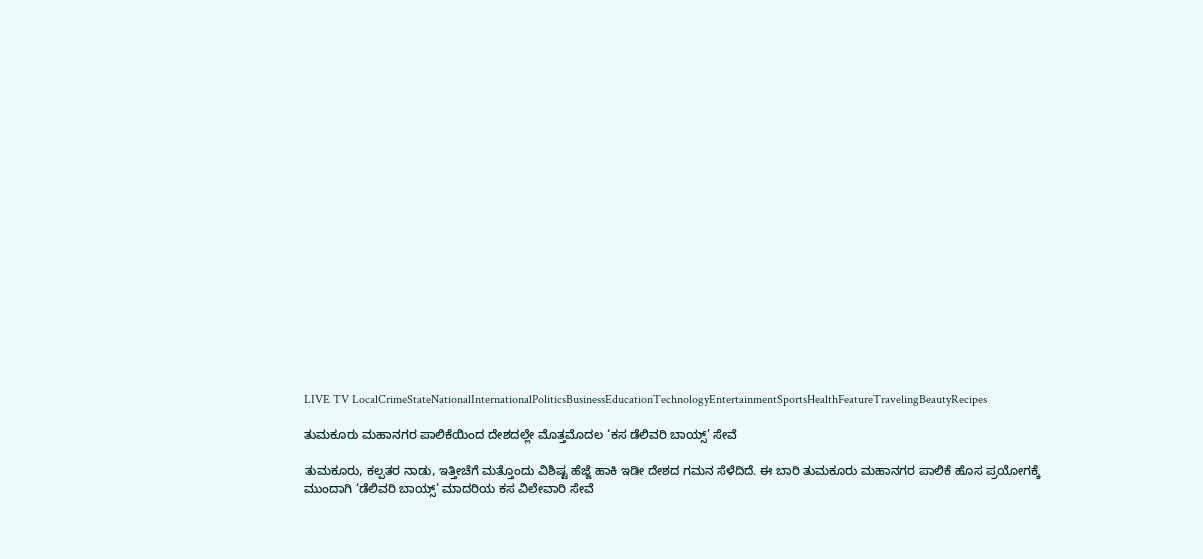LIVE TV LocalCrimeStateNationalInternationalPoliticsBusinessEducationTechnologyEntertainmentSportsHealthFeatureTravelingBeautyRecipes

ತುಮಕೂರು ಮಹಾನಗರ ಪಾಲಿಕೆಯಿಂದ ದೇಶದಲ್ಲೇ ಮೊತ್ತಮೊದಲ ‘ಕಸ ಡೆಲಿವರಿ ಬಾಯ್ಸ್’ ಸೇವೆ

ತುಮಕೂರು, ಕಲ್ಪತರ ನಾಡು, ಇತ್ತೀಚೆಗೆ ಮತ್ತೊಂದು ವಿಶಿಷ್ಟ ಹೆಜ್ಜೆ ಹಾಕಿ ಇಡೀ ದೇಶದ ಗಮನ ಸೆಳೆದಿದೆ. ಈ ಬಾರಿ ತುಮಕೂರು ಮಹಾನಗರ ಪಾಲಿಕೆ ಹೊಸ ಪ್ರಯೋಗಕ್ಕೆ ಮುಂದಾಗಿ ‘ಡೆಲಿವರಿ ಬಾಯ್ಸ್’ ಮಾದರಿಯ ಕಸ ವಿಲೇವಾರಿ ಸೇವೆ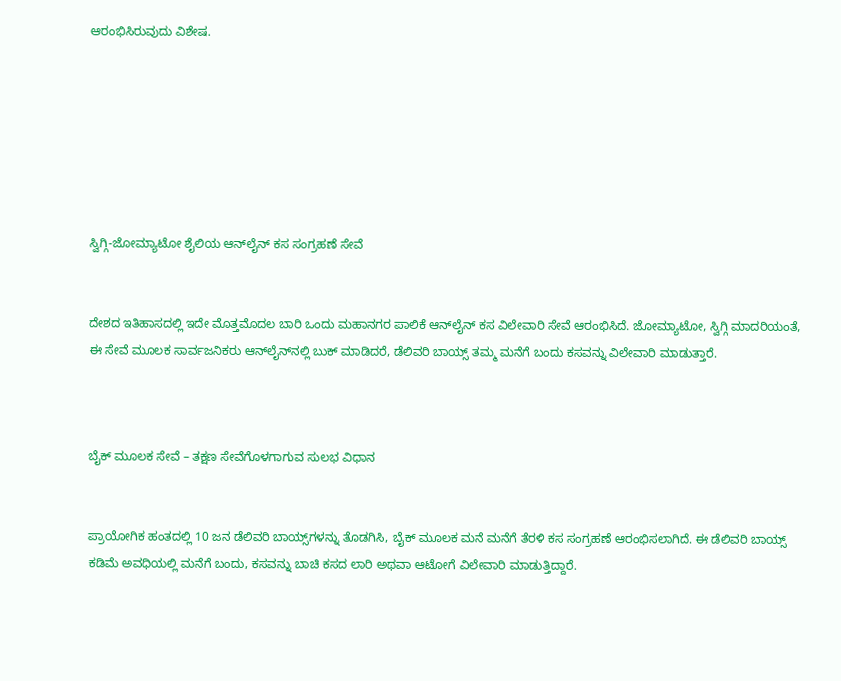ಆರಂಭಿಸಿರುವುದು ವಿಶೇಷ.







ಸ್ವಿಗ್ಗಿ-ಜೋಮ್ಯಾಟೋ ಶೈಲಿಯ ಆನ್‌ಲೈನ್ ಕಸ ಸಂಗ್ರಹಣೆ ಸೇವೆ


ದೇಶದ ಇತಿಹಾಸದಲ್ಲಿ ಇದೇ ಮೊತ್ತಮೊದಲ ಬಾರಿ ಒಂದು ಮಹಾನಗರ ಪಾಲಿಕೆ ಆನ್‌ಲೈನ್ ಕಸ ವಿಲೇವಾರಿ ಸೇವೆ ಆರಂಭಿಸಿದೆ. ಜೋಮ್ಯಾಟೋ, ಸ್ವಿಗ್ಗಿ ಮಾದರಿಯಂತೆ, ಈ ಸೇವೆ ಮೂಲಕ ಸಾರ್ವಜನಿಕರು ಆನ್‌ಲೈನ್‌ನಲ್ಲಿ ಬುಕ್ ಮಾಡಿದರೆ, ಡೆಲಿವರಿ ಬಾಯ್ಸ್ ತಮ್ಮ ಮನೆಗೆ ಬಂದು ಕಸವನ್ನು ವಿಲೇವಾರಿ ಮಾಡುತ್ತಾರೆ.



ಬೈಕ್ ಮೂಲಕ ಸೇವೆ – ತಕ್ಷಣ ಸೇವೆಗೊಳಗಾಗುವ ಸುಲಭ ವಿಧಾನ


ಪ್ರಾಯೋಗಿಕ ಹಂತದಲ್ಲಿ 10 ಜನ ಡೆಲಿವರಿ ಬಾಯ್ಸ್‌ಗಳನ್ನು ತೊಡಗಿಸಿ, ಬೈಕ್ ಮೂಲಕ ಮನೆ ಮನೆಗೆ ತೆರಳಿ ಕಸ ಸಂಗ್ರಹಣೆ ಆರಂಭಿಸಲಾಗಿದೆ. ಈ ಡೆಲಿವರಿ ಬಾಯ್ಸ್ ಕಡಿಮೆ ಅವಧಿಯಲ್ಲಿ ಮನೆಗೆ ಬಂದು, ಕಸವನ್ನು ಬಾಚಿ ಕಸದ ಲಾರಿ ಅಥವಾ ಆಟೋಗೆ ವಿಲೇವಾರಿ ಮಾಡುತ್ತಿದ್ದಾರೆ.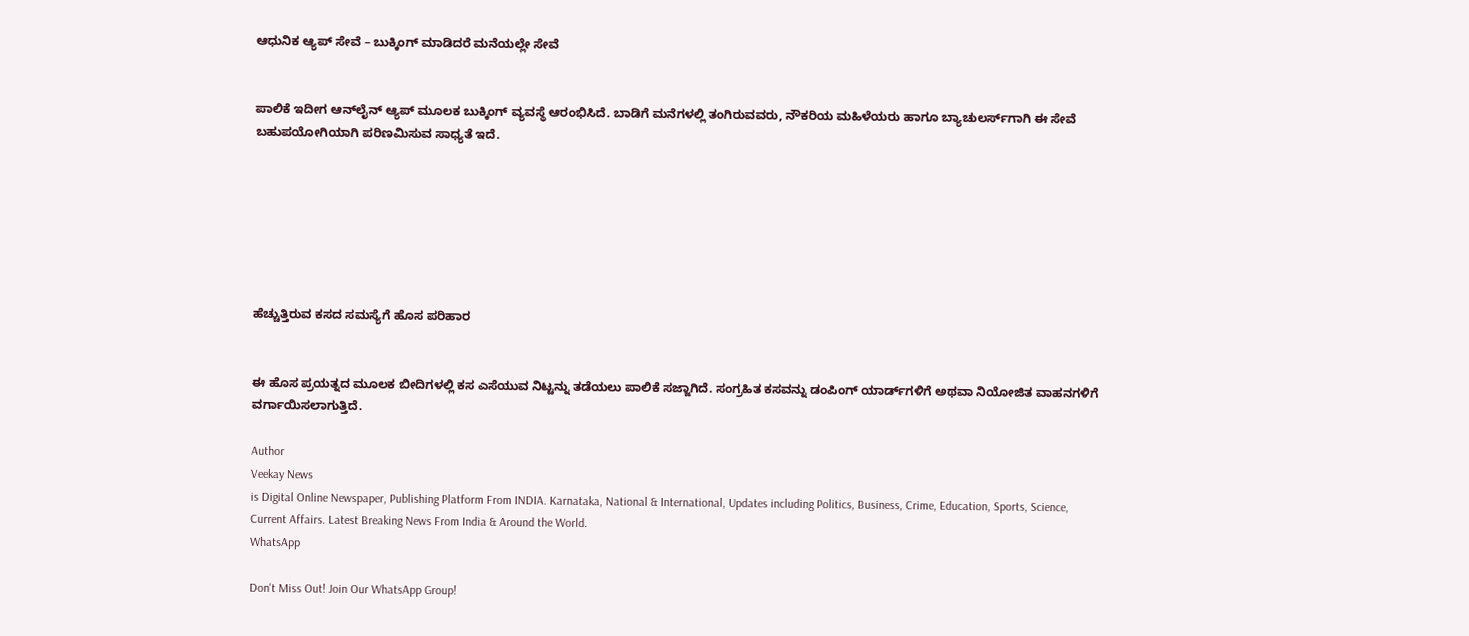ಆಧುನಿಕ ಆ್ಯಪ್ ಸೇವೆ – ಬುಕ್ಕಿಂಗ್ ಮಾಡಿದರೆ ಮನೆಯಲ್ಲೇ ಸೇವೆ


ಪಾಲಿಕೆ ಇದೀಗ ಆನ್‌ಲೈನ್ ಆ್ಯಪ್ ಮೂಲಕ ಬುಕ್ಕಿಂಗ್ ವ್ಯವಸ್ಥೆ ಆರಂಭಿಸಿದೆ. ಬಾಡಿಗೆ ಮನೆಗಳಲ್ಲಿ ತಂಗಿರುವವರು, ನೌಕರಿಯ ಮಹಿಳೆಯರು ಹಾಗೂ ಬ್ಯಾಚುಲರ್ಸ್‌ಗಾಗಿ ಈ ಸೇವೆ ಬಹುಪಯೋಗಿಯಾಗಿ ಪರಿಣಮಿಸುವ ಸಾಧ್ಯತೆ ಇದೆ.







ಹೆಚ್ಚುತ್ತಿರುವ ಕಸದ ಸಮಸ್ಯೆಗೆ ಹೊಸ ಪರಿಹಾರ


ಈ ಹೊಸ ಪ್ರಯತ್ನದ ಮೂಲಕ ಬೀದಿಗಳಲ್ಲಿ ಕಸ ಎಸೆಯುವ ನಿಟ್ಟನ್ನು ತಡೆಯಲು ಪಾಲಿಕೆ ಸಜ್ಜಾಗಿದೆ. ಸಂಗ್ರಹಿತ ಕಸವನ್ನು ಡಂಪಿಂಗ್ ಯಾರ್ಡ್‌ಗಳಿಗೆ ಅಥವಾ ನಿಯೋಜಿತ ವಾಹನಗಳಿಗೆ ವರ್ಗಾಯಿಸಲಾಗುತ್ತಿದೆ.

Author
Veekay News
is Digital Online Newspaper, Publishing Platform From INDIA. Karnataka, National & International, Updates including Politics, Business, Crime, Education, Sports, Science, Current Affairs. Latest Breaking News From India & Around the World.
WhatsApp

Don't Miss Out! Join Our WhatsApp Group!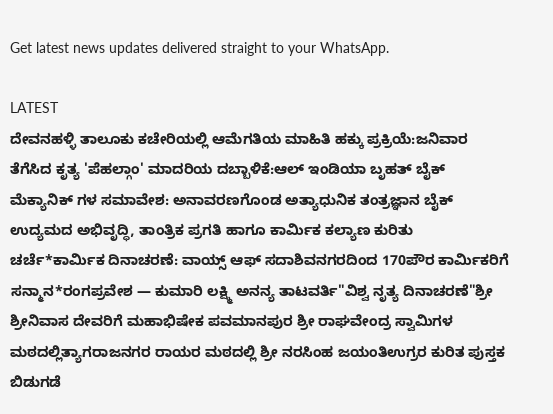Get latest news updates delivered straight to your WhatsApp.

LATEST
ದೇವನಹಳ್ಳಿ ತಾಲೂಕು ಕಚೇರಿಯಲ್ಲಿ ಆಮೆಗತಿಯ ಮಾಹಿತಿ ಹಕ್ಕು ಪ್ರಕ್ರಿಯೆ:ಜನಿವಾರ ತೆಗೆಸಿದ ಕೃತ್ಯ 'ಪೆಹಲ್ಗಾಂ' ಮಾದರಿಯ ದಬ್ಬಾಳಿಕೆ:ಆಲ್ ಇಂಡಿಯಾ ಬೃಹತ್ ಬೈಕ್ ಮೆಕ್ಯಾನಿಕ್ ಗಳ ಸಮಾವೇಶ: ಅನಾವರಣಗೊಂಡ ಅತ್ಯಾಧುನಿಕ ತಂತ್ರಜ್ಞಾನ ಬೈಕ್ ಉದ್ಯಮದ ಅಭಿವೃದ್ಧಿ, ತಾಂತ್ರಿಕ ಪ್ರಗತಿ ಹಾಗೂ ಕಾರ್ಮಿಕ ಕಲ್ಯಾಣ ಕುರಿತು ಚರ್ಚೆ*ಕಾರ್ಮಿಕ ದಿನಾಚರಣೆ: ವಾಯ್ಸ್ ಆಫ್ ಸದಾಶಿವನಗರದಿಂದ 170ಪೌರ ಕಾರ್ಮಿಕರಿಗೆ ಸನ್ಮಾನ*ರಂಗಪ್ರವೇಶ — ಕುಮಾರಿ ಲಕ್ಷ್ಮಿ ಅನನ್ಯ ತಾಟವರ್ತಿ"ವಿಶ್ವ ನೃತ್ಯ ದಿನಾಚರಣೆ"ಶ್ರೀ ಶ್ರೀನಿವಾಸ ದೇವರಿಗೆ ಮಹಾಭಿಷೇಕ ಪವಮಾನಪುರ ಶ್ರೀ ರಾಘವೇಂದ್ರ ಸ್ವಾಮಿಗಳ ಮಠದಲ್ಲಿತ್ಯಾಗರಾಜನಗರ ರಾಯರ ಮಠದಲ್ಲಿ ಶ್ರೀ ನರಸಿಂಹ ಜಯಂತಿಉಗ್ರರ ಕುರಿತ ಪುಸ್ತಕ ಬಿಡುಗಡೆ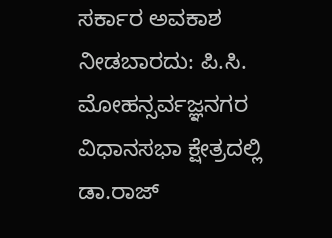ಸರ್ಕಾರ ಅವಕಾಶ ನೀಡಬಾರದು: ಪಿ.ಸಿ. ಮೋಹನ್ಸರ್ವಜ್ಞನಗರ ವಿಧಾನಸಭಾ ಕ್ಷೇತ್ರದಲ್ಲಿ ಡಾ.ರಾಜ್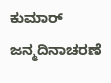ಕುಮಾರ್ ಜನ್ಮದಿನಾಚರಣೆ